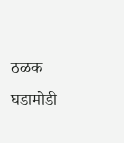ठळक घडामोडी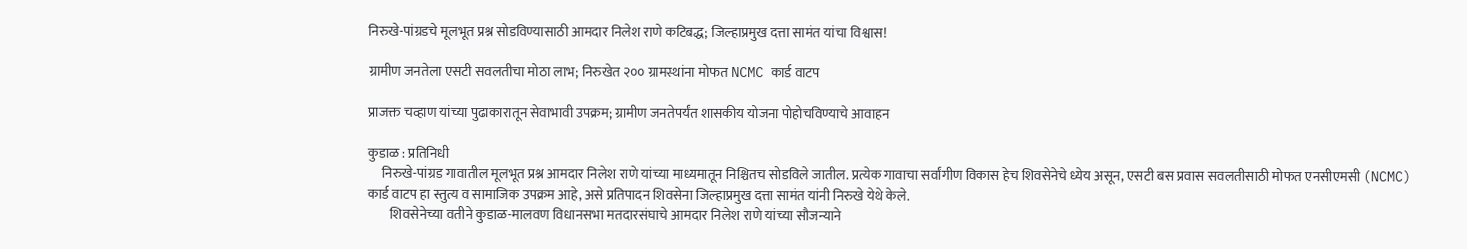निरुखे-पांग्रडचे मूलभूत प्रश्न सोडविण्यासाठी आमदार निलेश राणे कटिबद्ध; जिल्हाप्रमुख दत्ता सामंत यांचा विश्वास!

ग्रामीण जनतेला एसटी सवलतीचा मोठा लाभ; निरुखेत २०० ग्रामस्थांना मोफत NCMC कार्ड वाटप

प्राजक्त चव्हाण यांच्या पुढाकारातून सेवाभावी उपक्रम; ग्रामीण जनतेपर्यंत शासकीय योजना पोहोचविण्याचे आवाहन

कुडाळ : प्रतिनिधी
     निरुखे-पांग्रड गावातील मूलभूत प्रश्न आमदार निलेश राणे यांच्या माध्यमातून निश्चितच सोडविले जातील. प्रत्येक गावाचा सर्वांगीण विकास हेच शिवसेनेचे ध्येय असून, एसटी बस प्रवास सवलतीसाठी मोफत एनसीएमसी (NCMC) कार्ड वाटप हा स्तुत्य व सामाजिक उपक्रम आहे, असे प्रतिपादन शिवसेना जिल्हाप्रमुख दत्ता सामंत यांनी निरुखे येथे केले.
        शिवसेनेच्या वतीने कुडाळ-मालवण विधानसभा मतदारसंघाचे आमदार निलेश राणे यांच्या सौजन्याने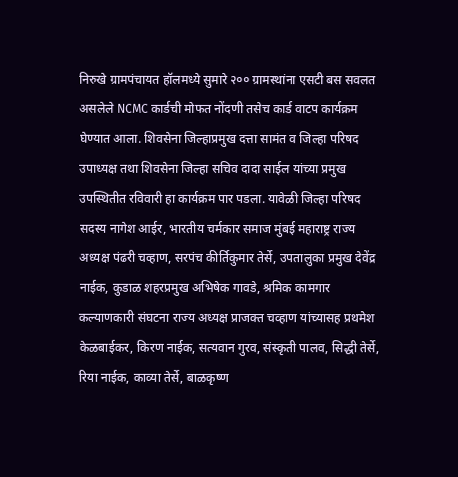निरुखे ग्रामपंचायत हॉलमध्ये सुमारे २०० ग्रामस्थांना एसटी बस सवलत असलेले NCMC कार्डची मोफत नोंदणी तसेच कार्ड वाटप कार्यक्रम घेण्यात आला. शिवसेना जिल्हाप्रमुख दत्ता सामंत व जिल्हा परिषद उपाध्यक्ष तथा शिवसेना जिल्हा सचिव दादा साईल यांच्या प्रमुख उपस्थितीत रविवारी हा कार्यक्रम पार पडला. यावेळी जिल्हा परिषद सदस्य नागेश आईर, भारतीय चर्मकार समाज मुंबई महाराष्ट्र राज्य अध्यक्ष पंढरी चव्हाण, सरपंच कीर्तिकुमार तेर्से, उपतालुका प्रमुख देवेंद्र नाईक, कुडाळ शहरप्रमुख अभिषेक गावडे, श्रमिक कामगार कल्याणकारी संघटना राज्य अध्यक्ष प्राजक्त चव्हाण यांच्यासह प्रथमेश केळबाईकर, किरण नाईक, सत्यवान गुरव, संस्कृती पालव, सिद्धी तेर्से, रिया नाईक, काव्या तेर्से, बाळकृष्ण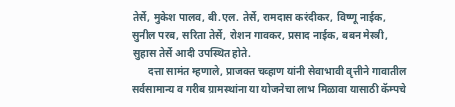तेर्से, मुकेश पालव, बी.एल. तेर्से, रामदास करंदीकर, विष्णू नाईक, सुनील परब, सरिता तेर्से, रोशन गावकर, प्रसाद नाईक, बबन मेस्त्री, सुहास तेर्से आदी उपस्थित होते.
      दत्ता सामंत म्हणाले, प्राजक्त चव्हाण यांनी सेवाभावी वृत्तीने गावातील सर्वसामान्य व गरीब ग्रामस्थांना या योजनेचा लाभ मिळावा यासाठी कॅम्पचे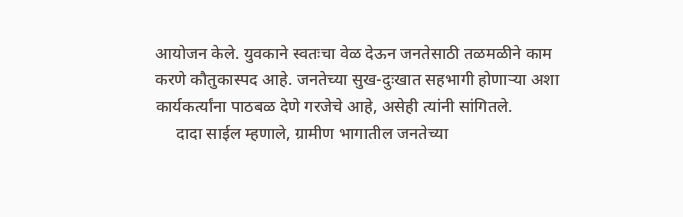आयोजन केले. युवकाने स्वतःचा वेळ देऊन जनतेसाठी तळमळीने काम करणे कौतुकास्पद आहे. जनतेच्या सुख-दुःखात सहभागी होणाऱ्या अशा कार्यकर्त्यांना पाठबळ देणे गरजेचे आहे, असेही त्यांनी सांगितले.
     दादा साईल म्हणाले, ग्रामीण भागातील जनतेच्या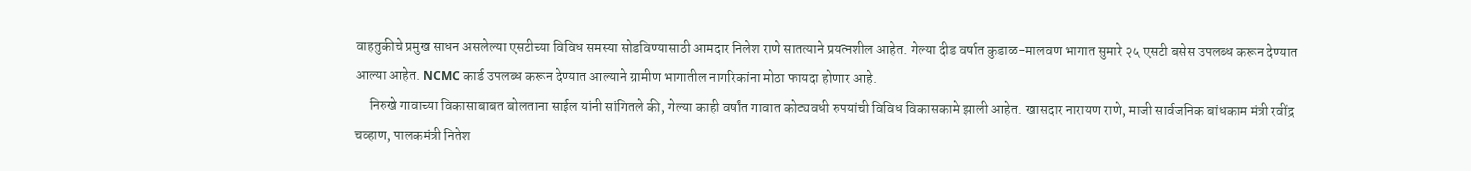वाहतुकीचे प्रमुख साधन असलेल्या एसटीच्या विविध समस्या सोडविण्यासाठी आमदार निलेश राणे सातत्याने प्रयत्नशील आहेत. गेल्या दीड वर्षात कुडाळ-मालवण भागात सुमारे २५ एसटी बसेस उपलब्ध करून देण्यात आल्या आहेत. NCMC कार्ड उपलब्ध करून देण्यात आल्याने ग्रामीण भागातील नागरिकांना मोठा फायदा होणार आहे.
     निरुखे गावाच्या विकासाबाबत बोलताना साईल यांनी सांगितले की, गेल्या काही वर्षांत गावात कोट्यवधी रुपयांची विविध विकासकामे झाली आहेत. खासदार नारायण राणे, माजी सार्वजनिक बांधकाम मंत्री रवींद्र चव्हाण, पालकमंत्री नितेश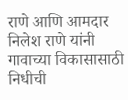राणे आणि आमदार निलेश राणे यांनी गावाच्या विकासासाठी निधीची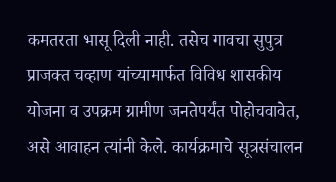कमतरता भासू दिली नाही. तसेच गावचा सुपुत्र प्राजक्त चव्हाण यांच्यामार्फत विविध शासकीय योजना व उपक्रम ग्रामीण जनतेपर्यंत पोहोचवावेत, असे आवाहन त्यांनी केले. कार्यक्रमाचे सूत्रसंचालन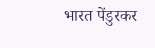भारत पेंडुरकर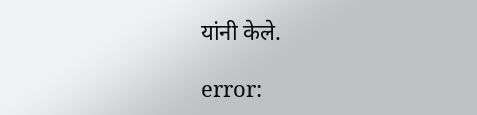यांनी केले.

error: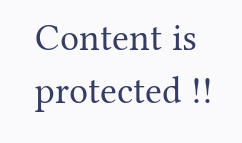Content is protected !!